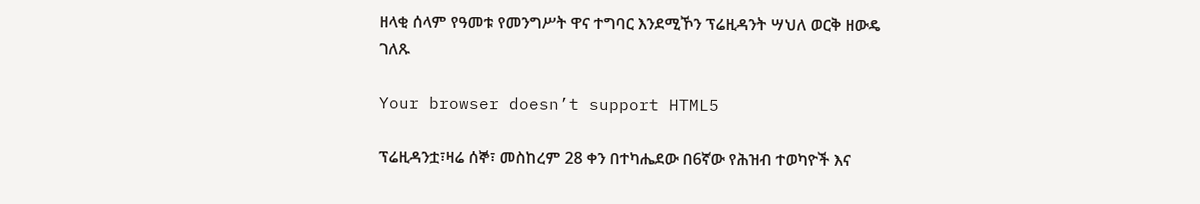ዘላቂ ሰላም የዓመቱ የመንግሥት ዋና ተግባር እንደሚኾን ፕሬዚዳንት ሣህለ ወርቅ ዘውዴ ገለጹ

Your browser doesn’t support HTML5

ፕሬዚዳንቷ፣ዛሬ ሰኞ፣ መስከረም 28 ቀን በተካሔደው በ6ኛው የሕዝብ ተወካዮች እና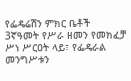የፌዴሬሽን ምክር ቤቶች 3ኛዓመት የሥራ ዘመን የመክፈቻ ሥነ ሥርዐት ላይ፣ የፌዴራል መንግሥቱን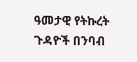ዓመታዊ የትኩረት ጉዳዮች በንባብ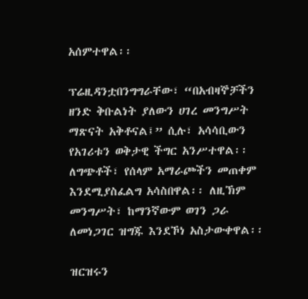አሰምተዋል፡፡

ፕሬዚዳንቷበንግግራቸው፣ “በአብዛኞቻችን ዘንድ ቅቡልነት ያለውን ሀገረ መንግሥት ማጽናት አቅቶናል፤” ሲሉ፣ አሳሳቢውን የአገሪቱን ወቅታዊ ችግር አንሥተዋል፡፡ ለግጭቶች፣ የሰላም አማራጮችን መጠቀም እንደሚያስፈልግ አሳስበዋል፡፡ ለዚኽም መንግሥት፣ ከማንኛውም ወገን ጋራ ለመነጋገር ዝግጁ እንደኾነ አስታውቀዋል፡፡

ዝርዝሩን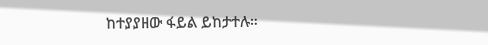ከተያያዘው ፋይል ይከታተሉ።